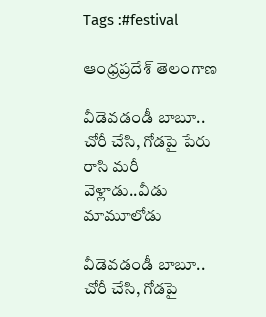Tags :#festival

ఆంధ్రప్రదేశ్ తెలంగాణ

వీడెవడండీ బాబూ.. చోరీ చేసి, గోడపై పేరు రాసి మరీ వెళ్లాడు..వీడు మామూలోడు

వీడెవడండీ బాబూ.. చోరీ చేసి, గోడపై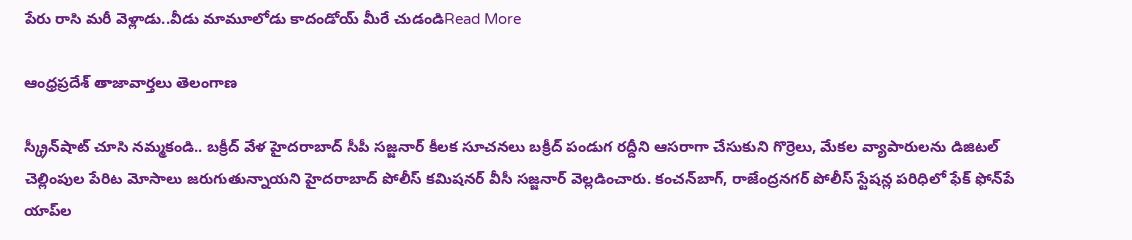పేరు రాసి మరీ వెళ్లాడు..వీడు మామూలోడు కాదండోయ్ మీరే చుడండిRead More

ఆంధ్రప్రదేశ్ తాజావార్తలు తెలంగాణ

స్క్రీన్‌షాట్ చూసి నమ్మకండి.. బక్రీద్ వేళ హైదరాబాద్ సీపీ సజ్జనార్ కీలక సూచనలు బక్రీద్ పండుగ రద్దీని ఆసరాగా చేసుకుని గొర్రెలు, మేకల వ్యాపారులను డిజిటల్ చెల్లింపుల పేరిట మోసాలు జరుగుతున్నాయని హైదరాబాద్ పోలీస్ కమిషనర్ వీసీ సజ్జనార్ వెల్లడించారు. కంచన్‌బాగ్, రాజేంద్రనగర్ పోలీస్ స్టేషన్ల పరిధిలో ఫేక్ ఫోన్‌పే యాప్‌ల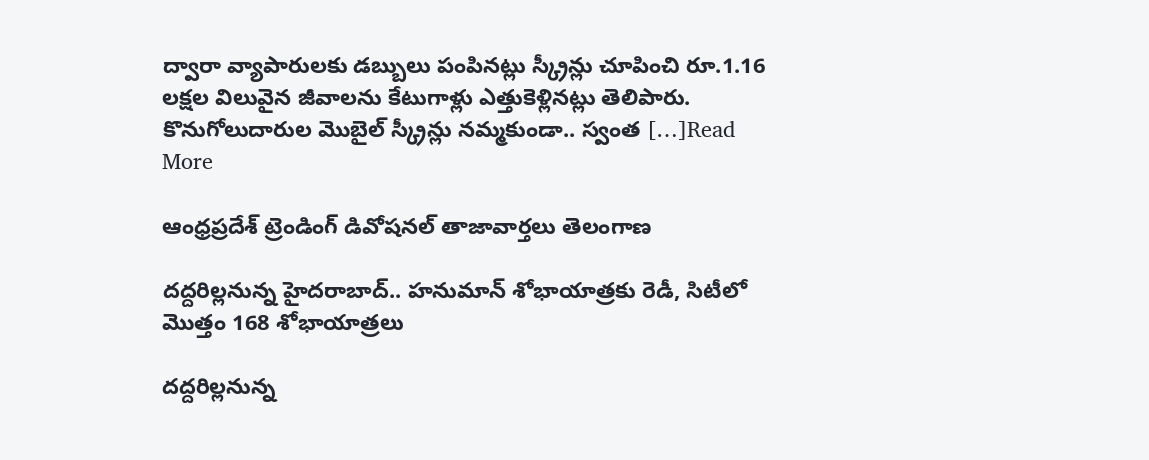ద్వారా వ్యాపారులకు డబ్బులు పంపినట్లు స్క్రీన్లు చూపించి రూ.1.16 లక్షల విలువైన జీవాలను కేటుగాళ్లు ఎత్తుకెళ్లినట్లు తెలిపారు. కొనుగోలుదారుల మొబైల్ స్క్రీన్లు నమ్మకుండా.. స్వంత […]Read More

ఆంధ్రప్రదేశ్ ట్రెండింగ్ డివోషనల్ తాజావార్తలు తెలంగాణ

దద్దరిల్లనున్న హైదరాబాద్.. హనుమాన్ శోభాయాత్రకు రెడీ, సిటీలో మొత్తం 168 శోభాయాత్రలు

దద్దరిల్లనున్న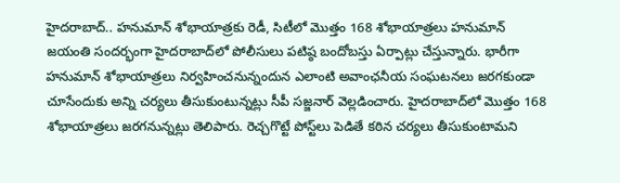హైదరాబాద్.. హనుమాన్ శోభాయాత్రకు రెడీ, సిటీలో మొత్తం 168 శోభాయాత్రలు హనుమాన్ జయంతి సందర్భంగా హైదరాబాద్‌లో పోలీసులు పటిష్ఠ బందోబస్తు ఏర్పాట్లు చేస్తున్నారు. భారీగా హనుమాన్ శోభాయాత్రలు నిర్వహించనున్నందున ఎలాంటి అవాంఛనీయ సంఘటనలు జరగకుండా చూసేందుకు అన్ని చర్యలు తీసుకుంటున్నట్లు సీపీ సజ్జనార్ వెల్లడించారు. హైదరాబాద్‌లో మొత్తం 168 శోభాయాత్రలు జరగనున్నట్లు తెలిపారు. రెచ్చగొట్టే పోస్ట్‌లు పెడితే కఠిన చర్యలు తీసుకుంటామని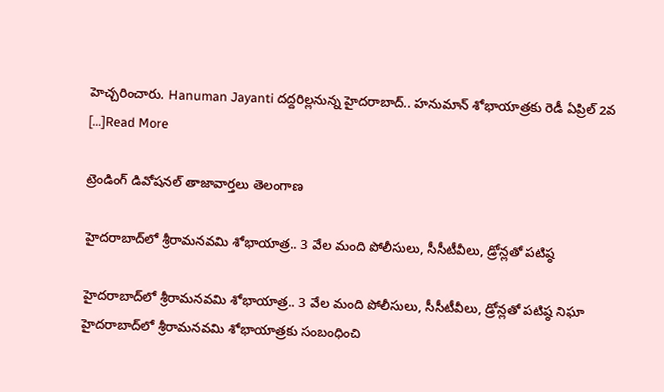హెచ్చరించారు. Hanuman Jayanti దద్దరిల్లనున్న హైదరాబాద్.. హనుమాన్ శోభాయాత్రకు రెడీ ఏప్రిల్ 2వ […]Read More

ట్రెండింగ్ డివోషనల్ తాజావార్తలు తెలంగాణ

హైదరాబాద్‌లో శ్రీరామనవమి శోభాయాత్ర.. 3 వేల మంది పోలీసులు, సీసీటీవీలు, డ్రోన్లతో పటిష్ఠ

హైదరాబాద్‌లో శ్రీరామనవమి శోభాయాత్ర.. 3 వేల మంది పోలీసులు, సీసీటీవీలు, డ్రోన్లతో పటిష్ఠ నిఘా హైదరాబాద్‌లో శ్రీరామనవమి శోభాయాత్రకు సంబంధించి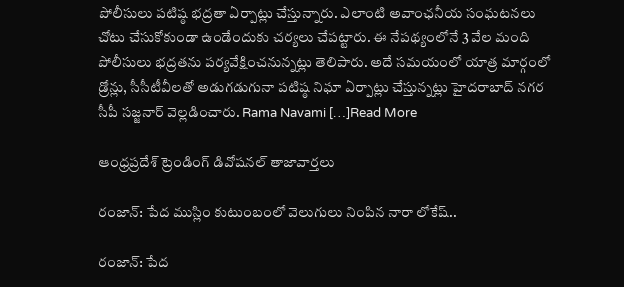పోలీసులు పటిష్ఠ భద్రతా ఏర్పాట్లు చేస్తున్నారు. ఎలాంటి అవాంఛనీయ సంఘటనలు చోటు చేసుకోకుండా ఉండేందుకు చర్యలు చేపట్టారు. ఈ నేపథ్యంలోనే 3 వేల మంది పోలీసులు భద్రతను పర్యవేక్షించనున్నట్లు తెలిపారు. అదే సమయంలో యాత్ర మార్గంలో డ్రోన్లు, సీసీటీవీలతో అడుగడుగునా పటిష్ఠ నిఘా ఏర్పాట్లు చేస్తున్నట్లు హైదరాబాద్ నగర సీపీ సజ్జనార్ వెల్లడించారు. Rama Navami […]Read More

ఆంధ్రప్రదేశ్ ట్రెండింగ్ డివోషనల్ తాజావార్తలు

రంజాన్: పేద ముస్లిం కుటుంబంలో వెలుగులు నింపిన నారా లోకేష్..

రంజాన్: పేద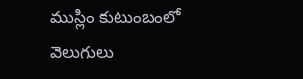ముస్లిం కుటుంబంలో వెలుగులు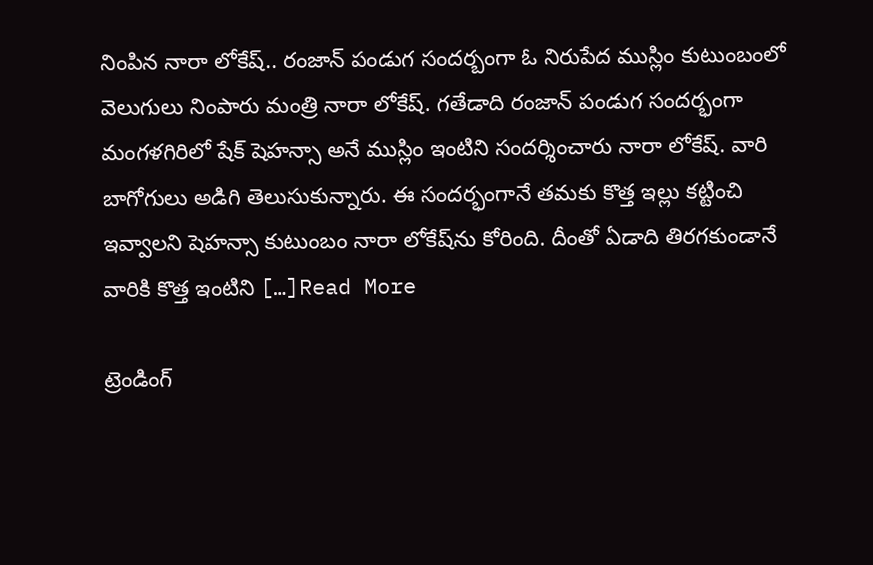నింపిన నారా లోకేష్.. రంజాన్ పండుగ సందర్బంగా ఓ నిరుపేద ముస్లిం కుటుంబంలో వెలుగులు నింపారు మంత్రి నారా లోకేష్. గతేడాది రంజాన్ పండుగ సందర్భంగా మంగళగిరిలో షేక్ షెహన్సా అనే ముస్లిం ఇంటిని సందర్శించారు నారా లోకేష్. వారి బాగోగులు అడిగి తెలుసుకున్నారు. ఈ సందర్భంగానే తమకు కొత్త ఇల్లు కట్టించి ఇవ్వాలని షెహన్సా కుటుంబం నారా లోకేష్‌ను కోరింది. దీంతో ఏడాది తిరగకుండానే వారికి కొత్త ఇంటిని […]Read More

ట్రెండింగ్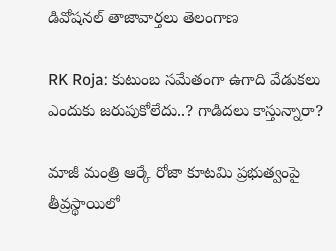డివోషనల్ తాజావార్తలు తెలంగాణ

RK Roja: కుటుంబ సమేతంగా ఉగాది వేడుకలు ఎందుకు జరుపుకోలేదు..? గాడిదలు కాస్తున్నారా?

మాజీ మంత్రి ఆర్కే రోజా కూటమి ప్రభుత్వంపై తీవ్రస్థాయిలో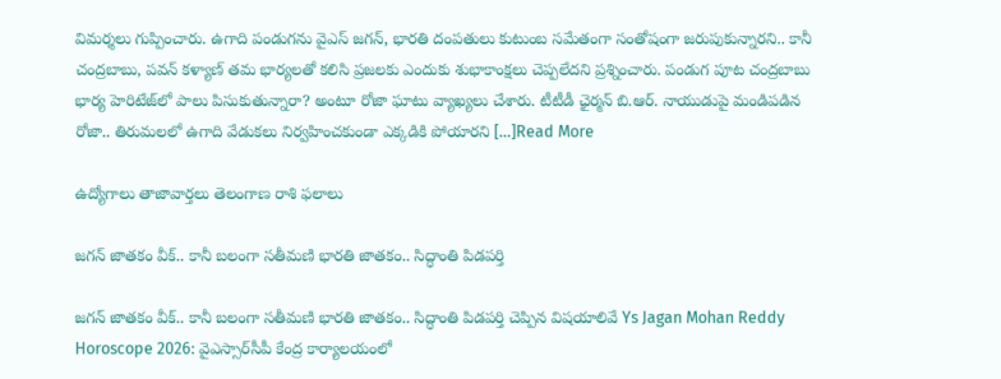విమర్శలు గుప్పించారు. ఉగాది పండుగను వైఎస్ జగన్, భారతి దంపతులు కుటుంబ సమేతంగా సంతోషంగా జరుపుకున్నారని.. కానీ చంద్రబాబు, పవన్ కళ్యాణ్ తమ భార్యలతో కలిసి ప్రజలకు ఎందుకు శుభాకాంక్షలు చెప్పలేదని ప్రశ్నించారు. పండుగ పూట చంద్రబాబు భార్య హెరిటేజ్‌లో పాలు పిసుకుతున్నారా? అంటూ రోజా ఘాటు వ్యాఖ్యలు చేశారు. టీటీడీ ఛైర్మన్ బి.ఆర్. నాయుడుపై మండిపడిన రోజా.. తిరుమలలో ఉగాది వేడుకలు నిర్వహించకుండా ఎక్కడికి పోయారని […]Read More

ఉద్యోగాలు తాజావార్తలు తెలంగాణ రాశి ఫలాలు

జగన్ జాతకం వీక్.. కానీ బలంగా సతీమణి భారతి జాతకం.. సిద్ధాంతి పిడపర్తి

జగన్ జాతకం వీక్.. కానీ బలంగా సతీమణి భారతి జాతకం.. సిద్ధాంతి పిడపర్తి చెప్పిన విషయాలివే Ys Jagan Mohan Reddy Horoscope 2026: వైఎస్సార్‌సీపీ కేంద్ర కార్యాలయంలో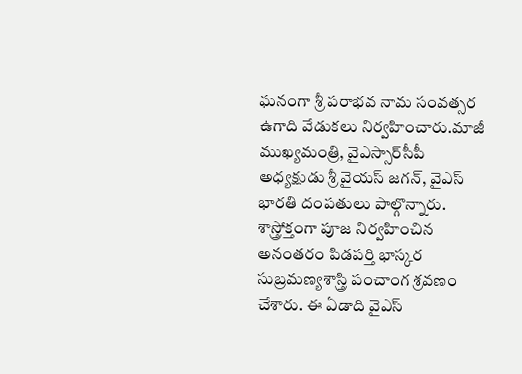ఘనంగా శ్రీ పరాభవ నామ సంవత్సర ఉగాది వేడుకలు నిర్వహించారు.మాజీ ముఖ్యమంత్రి, వైఎస్సార్‌సీపీ అధ్యక్షుడు శ్రీ వైయస్‌ జగన్, వైఎస్ భారతి దంపతులు పాల్గొన్నారు. శాస్త్రోక్తంగా పూజ నిర్వహించిన అనంతరం పిడపర్తి భాస్కర సుబ్రమణ్యశాస్త్రి పంచాంగ శ్రవణం చేశారు. ఈ ఏడాది వైఎస్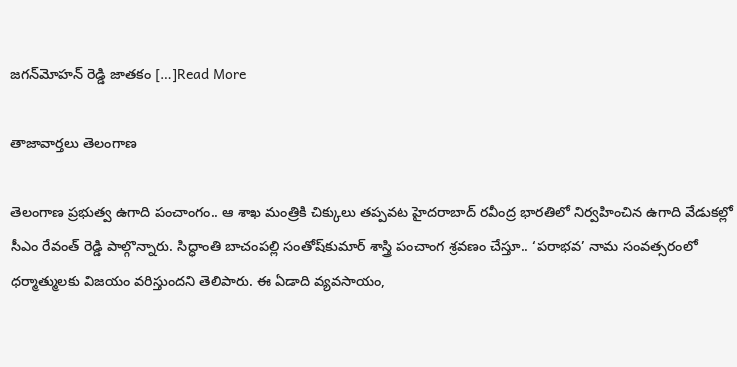జగన్‌మోహన్ రెడ్డి జాతకం […]Read More

తాజావార్తలు తెలంగాణ

తెలంగాణ ప్రభుత్వ ఉగాది పంచాంగం.. ఆ శాఖ మంత్రికి చిక్కులు తప్పవట హైదరాబాద్ రవీంద్ర భారతిలో నిర్వహించిన ఉగాది వేడుకల్లో సీఎం రేవంత్ రెడ్డి పాల్గొన్నారు. సిద్ధాంతి బాచంపల్లి సంతోష్‌కుమార్‌ శాస్త్రి పంచాంగ శ్రవణం చేస్తూ.. ‘పరాభవ’ నామ సంవత్సరంలో ధర్మాత్ములకు విజయం వరిస్తుందని తెలిపారు. ఈ ఏడాది వ్యవసాయం,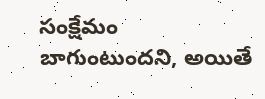సంక్షేమం బాగుంటుందని, అయితే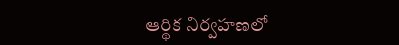ఆర్థిక నిర్వహణలో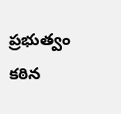ప్రభుత్వం కఠిన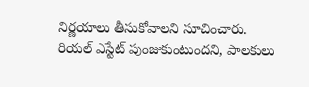నిర్ణయాలు తీసుకోవాలని సూచించారు. రియల్ ఎస్టేట్ పుంజుకుంటుందని, పాలకులు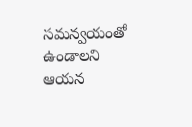సమన్వయంతో ఉండాలని ఆయన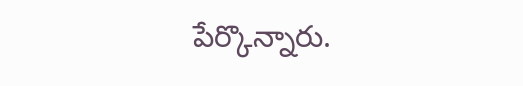పేర్కొన్నారు.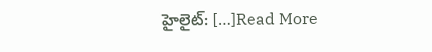హైలైట్: […]Read More